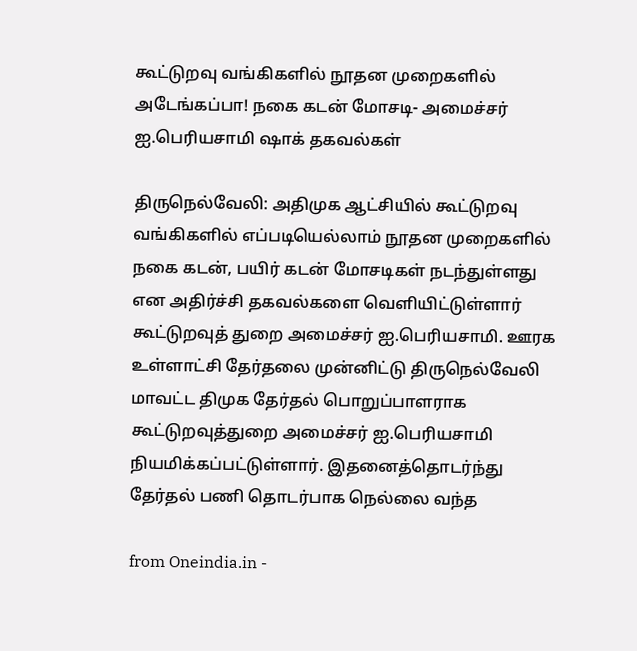கூட்டுறவு வங்கிகளில் நூதன முறைகளில் அடேங்கப்பா! நகை கடன் மோசடி- அமைச்சர் ஐ.பெரியசாமி ஷாக் தகவல்கள்

திருநெல்வேலி: அதிமுக ஆட்சியில் கூட்டுறவு வங்கிகளில் எப்படியெல்லாம் நூதன முறைகளில் நகை கடன், பயிர் கடன் மோசடிகள் நடந்துள்ளது என அதிர்ச்சி தகவல்களை வெளியிட்டுள்ளார் கூட்டுறவுத் துறை அமைச்சர் ஐ.பெரியசாமி. ஊரக உள்ளாட்சி தேர்தலை முன்னிட்டு திருநெல்வேலி மாவட்ட திமுக தேர்தல் பொறுப்பாளராக கூட்டுறவுத்துறை அமைச்சர் ஐ.பெரியசாமி நியமிக்கப்பட்டுள்ளார். இதனைத்தொடர்ந்து தேர்தல் பணி தொடர்பாக நெல்லை வந்த

from Oneindia.in -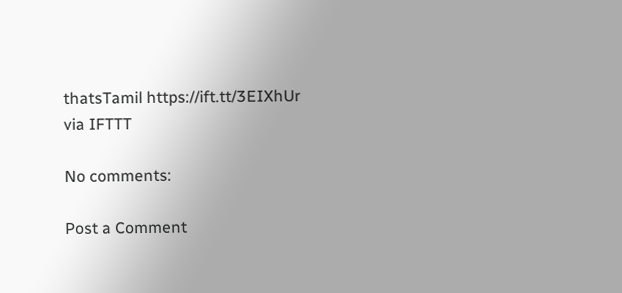thatsTamil https://ift.tt/3EIXhUr
via IFTTT

No comments:

Post a Comment